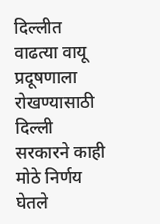दिल्लीत वाढत्या वायू प्रदूषणाला रोखण्यासाठी दिल्ली सरकारने काही मोठे निर्णय घेतले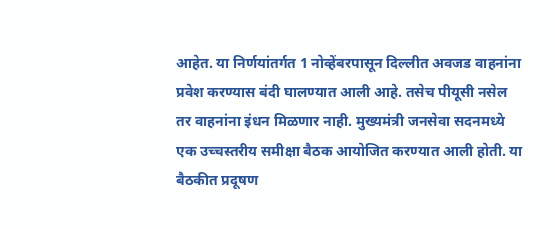आहेत. या निर्णयांतर्गत 1 नोव्हेंबरपासून दिल्लीत अवजड वाहनांना प्रवेश करण्यास बंदी घालण्यात आली आहे. तसेच पीयूसी नसेल तर वाहनांना इंधन मिळणार नाही. मुख्यमंत्री जनसेवा सदनमध्ये एक उच्चस्तरीय समीक्षा बैठक आयोजित करण्यात आली होती. या बैठकीत प्रदूषण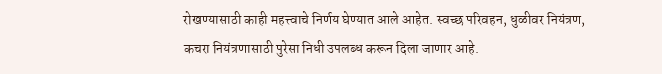रोखण्यासाठी काही महत्त्वाचे निर्णय घेण्यात आले आहेत. स्वच्छ परिवहन, धुळीवर नियंत्रण, कचरा नियंत्रणासाठी पुरेसा निधी उपलब्ध करून दिला जाणार आहे.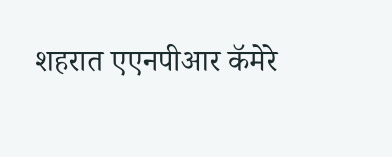शहरात एएनपीआर कॅमेरे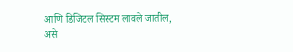आणि डिजिटल सिस्टम लावले जातील, असे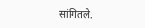सांगितले.